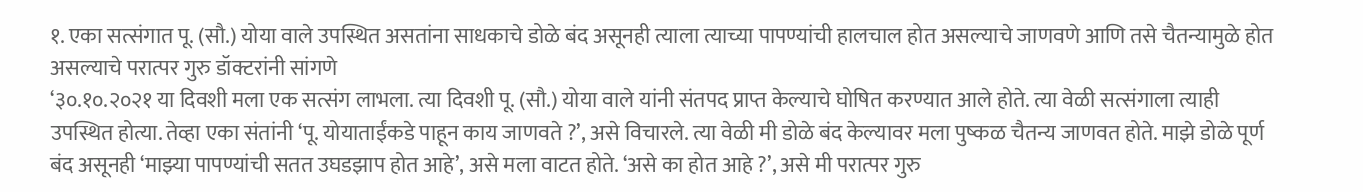१. एका सत्संगात पू. (सौ.) योया वाले उपस्थित असतांना साधकाचे डोळे बंद असूनही त्याला त्याच्या पापण्यांची हालचाल होत असल्याचे जाणवणे आणि तसे चैतन्यामुळे होत असल्याचे परात्पर गुरु डॉक्टरांनी सांगणे
‘३०.१०.२०२१ या दिवशी मला एक सत्संग लाभला. त्या दिवशी पू. (सौ.) योया वाले यांनी संतपद प्राप्त केल्याचे घोषित करण्यात आले होते. त्या वेळी सत्संगाला त्याही उपस्थित होत्या. तेव्हा एका संतांनी ‘पू. योयाताईंकडे पाहून काय जाणवते ?’, असे विचारले. त्या वेळी मी डोळे बंद केल्यावर मला पुष्कळ चैतन्य जाणवत होते. माझे डोळे पूर्ण बंद असूनही ‘माझ्या पापण्यांची सतत उघडझाप होत आहे’, असे मला वाटत होते. ‘असे का होत आहे ?’, असे मी परात्पर गुरु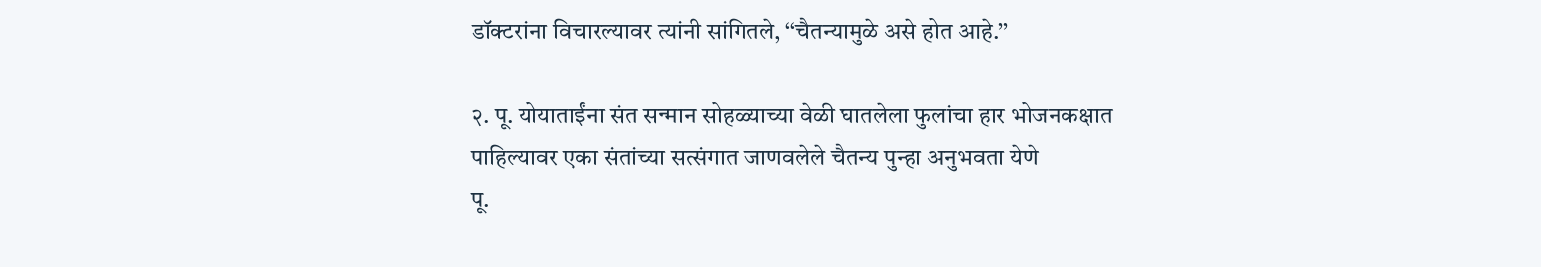डॉक्टरांना विचारल्यावर त्यांनी सांगितले, ‘‘चैतन्यामुळे असे होत आहे.’’

२. पू. योयाताईंना संत सन्मान सोहळ्याच्या वेळी घातलेला फुलांचा हार भोजनकक्षात पाहिल्यावर एका संतांच्या सत्संगात जाणवलेले चैतन्य पुन्हा अनुभवता येणे
पू.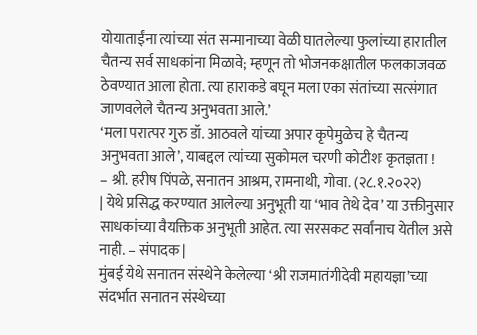योयाताईंना त्यांच्या संत सन्मानाच्या वेळी घातलेल्या फुलांच्या हारातील चैतन्य सर्व साधकांना मिळावे; म्हणून तो भोजनकक्षातील फलकाजवळ ठेवण्यात आला होता. त्या हाराकडे बघून मला एका संतांच्या सत्संगात जाणवलेले चैतन्य अनुभवता आले.’
‘मला परात्पर गुरु डॉ. आठवले यांच्या अपार कृपेमुळेच हे चैतन्य अनुभवता आले’, याबद्दल त्यांच्या सुकोमल चरणी कोटीशः कृतज्ञता !
– श्री. हरीष पिंपळे, सनातन आश्रम, रामनाथी, गोवा. (२८.१.२०२२)
| येथे प्रसिद्ध करण्यात आलेल्या अनुभूती या ‘भाव तेथे देव’ या उक्तीनुसार साधकांच्या वैयक्तिक अनुभूती आहेत. त्या सरसकट सर्वांनाच येतील असे नाही. – संपादक |
मुंबई येथे सनातन संस्थेने केलेल्या ‘श्री राजमातंगीदेवी महायज्ञा’च्या संदर्भात सनातन संस्थेच्या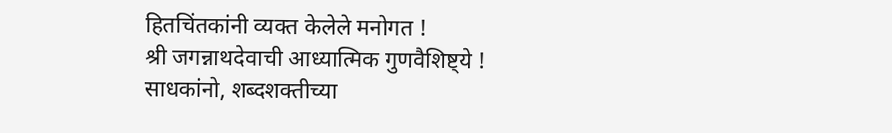हितचिंतकांनी व्यक्त केलेले मनोगत !
श्री जगन्नाथदेवाची आध्यात्मिक गुणवैशिष्ट्ये !
साधकांनो, शब्दशक्तीच्या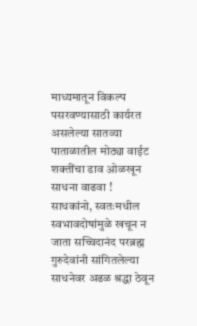माध्यमातून विकल्प पसरवण्यासाठी कार्यरत असलेल्या सातव्या पाताळातील मोठ्या वाईट शक्तींचा डाव ओळखून साधना वाढवा !
साधकांनो, स्वतःमधील स्वभावदोषांमुळे खचून न जाता सच्चिदानंद परब्रह्म गुरुदेवांनी सांगितलेल्या साधनेवर अढळ श्रद्धा ठेवून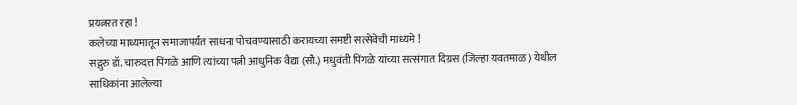प्रयत्नरत रहा !
कलेच्या माध्यमातून समाजापर्यंत साधना पोचवण्यासाठी करायच्या समष्टी सत्सेवेची माध्यमे !
सद्गुरु डॉ. चारुदत्त पिंगळे आणि त्यांच्या पत्नी आधुनिक वैद्या (सौ.) मधुवंती पिंगळे यांच्या सत्संगात दिग्रस (जिल्हा यवतमाळ) येथील साधिकांना आलेल्या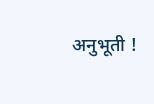अनुभूती !